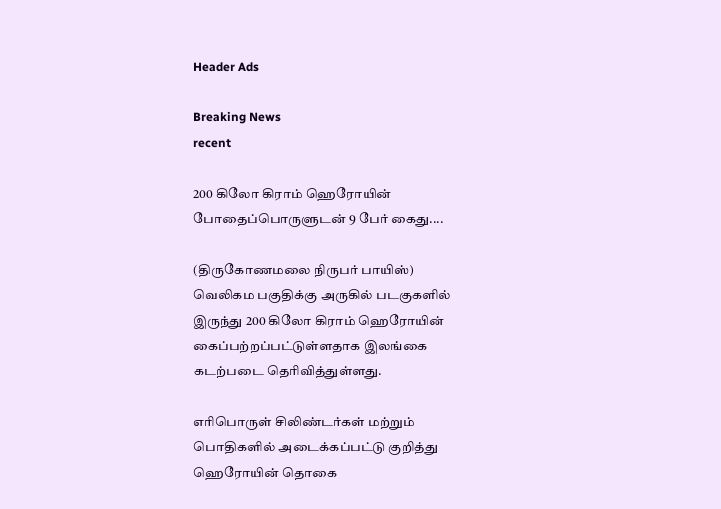Header Ads

Breaking News
recent

200 கிலோ கிராம் ஹெரோயின் போதைப்பொருளுடன் 9 பேர் கைது....

(திருகோணமலை நிருபர் பாயிஸ்)
வெலிகம பகுதிக்கு அருகில் படகுகளில் இருந்து 200 கிலோ கிராம் ஹெரோயின் கைப்பற்றப்பட்டுள்ளதாக இலங்கை கடற்படை தெரிவித்துள்ளது.

எரிபொருள் சிலிண்டர்கள் மற்றும் பொதிகளில் அடைக்கப்பட்டு குறித்து ஹெரோயின் தொகை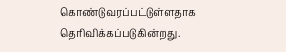கொண்டுவரப்பட்டுள்ளதாக தெரிவிக்கப்படுகின்றது.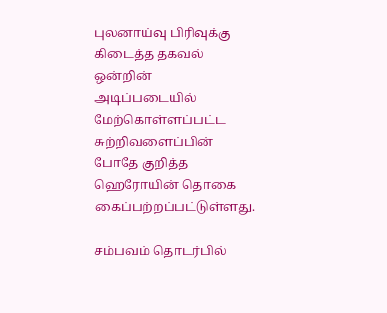புலனாய்வு பிரிவுக்கு கிடைத்த தகவல் ஒன்றின் அடிப்படையில் மேற்கொள்ளப்பட்ட சுற்றிவளைப்பின் போதே குறித்த ஹெரோயின் தொகை கைப்பற்றப்பட்டுள்ளது.

சம்பவம் தொடர்பில்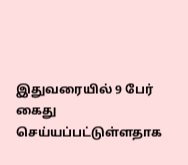இதுவரையில் 9 பேர் கைது செய்யப்பட்டுள்ளதாக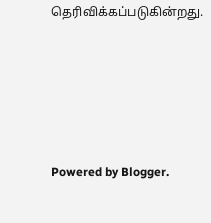தெரிவிக்கப்படுகின்றது.





Powered by Blogger.